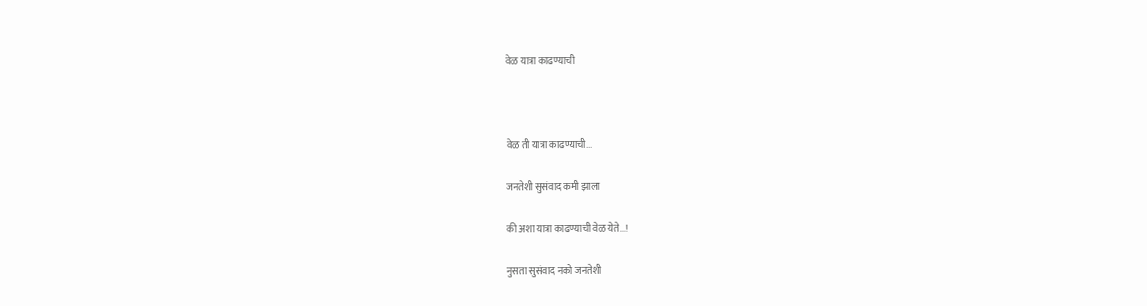वेळ यात्रा काढण्याची



वेळ ती यात्रा काढण्याची...

जनतेशी सुसंवाद कमी झाला

की अशा यात्रा काढण्याची वेळ येते...!

नुसता सुसंवाद नको जनतेशी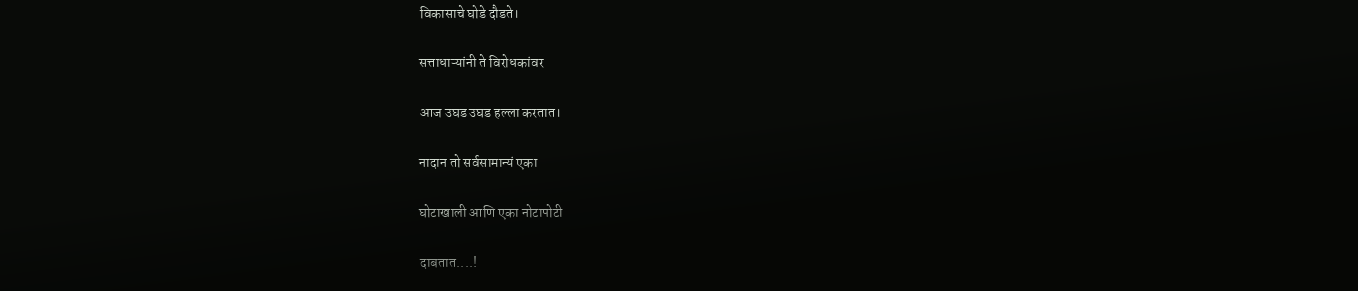विकासाचे घोडे दौडते।

सत्ताधाऱ्यांनी ते विरोधकांवर

आज उघड उघड हल्ला करतात।

नादान तो सर्वसामान्यं एका

घोटाखाली आणि एका नोटापोटी

दाबतात....!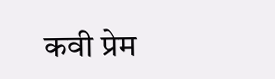कवी प्रेम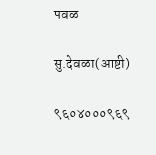पवळ

सु.देवळा(आष्टी)

९६०४०००९६९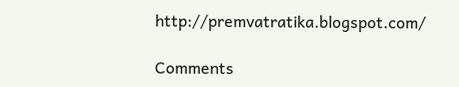http://premvatratika.blogspot.com/

Comments